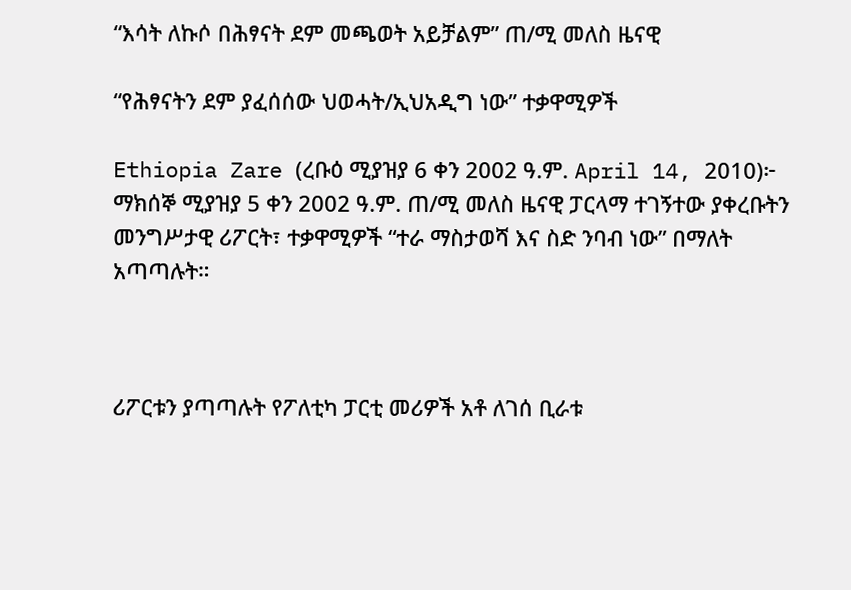“እሳት ለኩሶ በሕፃናት ደም መጫወት አይቻልም” ጠ/ሚ መለስ ዜናዊ

“የሕፃናትን ደም ያፈሰሰው ህወሓት/ኢህአዲግ ነው” ተቃዋሚዎች

Ethiopia Zare (ረቡዕ ሚያዝያ 6 ቀን 2002 ዓ.ም. April 14, 2010)፦ ማክሰኞ ሚያዝያ 5 ቀን 2002 ዓ.ም. ጠ/ሚ መለስ ዜናዊ ፓርላማ ተገኝተው ያቀረቡትን መንግሥታዊ ሪፖርት፣ ተቃዋሚዎች “ተራ ማስታወሻ እና ስድ ንባብ ነው” በማለት አጣጣሉት።



ሪፖርቱን ያጣጣሉት የፖለቲካ ፓርቲ መሪዎች አቶ ለገሰ ቢራቱ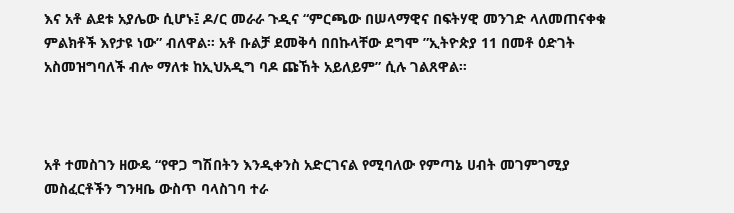እና አቶ ልደቱ አያሌው ሲሆኑ፤ ዶ/ር መራራ ጉዲና “ምርጫው በሠላማዊና በፍትሃዊ መንገድ ላለመጠናቀቁ ምልክቶች እየታዩ ነው” ብለዋል። አቶ ቡልቻ ደመቅሳ በበኩላቸው ደግሞ ”ኢትዮጵያ 11 በመቶ ዕድገት አስመዝግባለች ብሎ ማለቱ ከኢህአዲግ ባዶ ጩኸት አይለይም” ሲሉ ገልጸዋል።



አቶ ተመስገን ዘውዴ “የዋጋ ግሽበትን እንዲቀንስ አድርገናል የሚባለው የምጣኔ ሀብት መገምገሚያ መስፈርቶችን ግንዛቤ ውስጥ ባላስገባ ተራ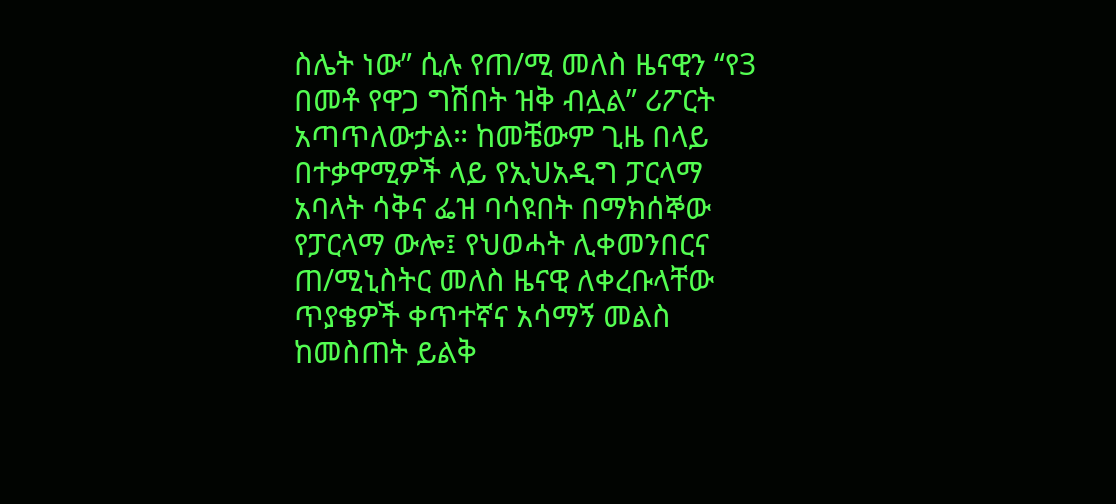ስሌት ነው” ሲሉ የጠ/ሚ መለስ ዜናዊን “የ3 በመቶ የዋጋ ግሽበት ዝቅ ብሏል” ሪፖርት አጣጥለውታል። ከመቼውም ጊዜ በላይ በተቃዋሚዎች ላይ የኢህአዲግ ፓርላማ አባላት ሳቅና ፌዝ ባሳዩበት በማክሰኞው የፓርላማ ውሎ፤ የህወሓት ሊቀመንበርና ጠ/ሚኒስትር መለስ ዜናዊ ለቀረቡላቸው ጥያቄዎች ቀጥተኛና አሳማኝ መልስ ከመስጠት ይልቅ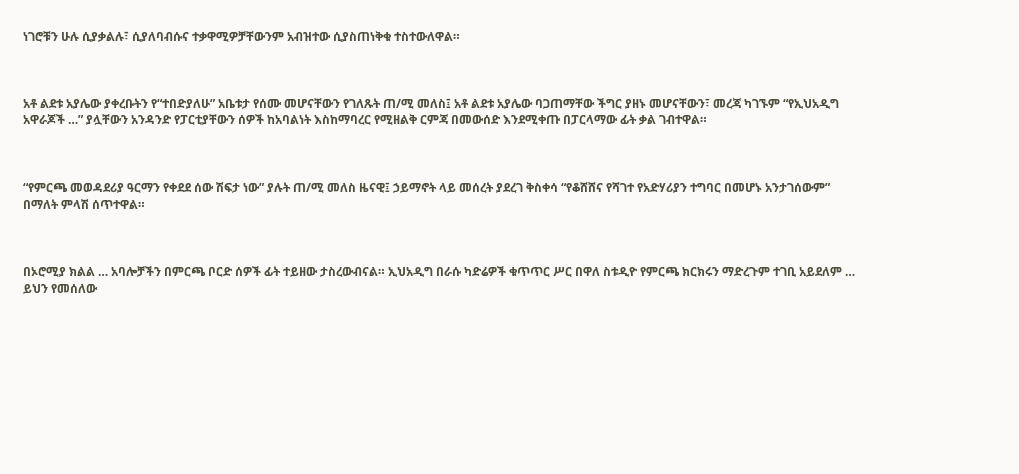ነገሮቹን ሁሉ ሲያቃልሉ፣ ሲያለባብሱና ተቃዋሚዎቻቸውንም አብዝተው ሲያስጠነቅቁ ተስተውለዋል።



አቶ ልደቱ አያሌው ያቀረቡትን የ“ተበድያለሁ” አቤቱታ የሰሙ መሆናቸውን የገለጹት ጠ/ሚ መለስ፤ አቶ ልደቱ አያሌው ባጋጠማቸው ችግር ያዘኑ መሆናቸውን፣ መረጃ ካገኙም “የኢህአዲግ አዋራጆች …” ያሏቸውን አንዳንድ የፓርቲያቸውን ሰዎች ከአባልነት እስከማባረር የሚዘልቅ ርምጃ በመውሰድ እንደሚቀጡ በፓርላማው ፊት ቃል ገብተዋል።



“የምርጫ መወዳደሪያ ዓርማን የቀደደ ሰው ሽፍታ ነው” ያሉት ጠ/ሚ መለስ ዜናዊ፤ ኃይማኖት ላይ መሰረት ያደረገ ቅስቀሳ “የቆሸሸና የሻገተ የአድሃሪያን ተግባር በመሆኑ አንታገሰውም” በማለት ምላሽ ሰጥተዋል።



በኦሮሚያ ክልል … አባሎቻችን በምርጫ ቦርድ ሰዎች ፊት ተይዘው ታስረውብናል። ኢህአዲግ በራሱ ካድሬዎች ቁጥጥር ሥር በዋለ ስቱዲዮ የምርጫ ክርክሩን ማድረጉም ተገቢ አይደለም … ይህን የመሰለው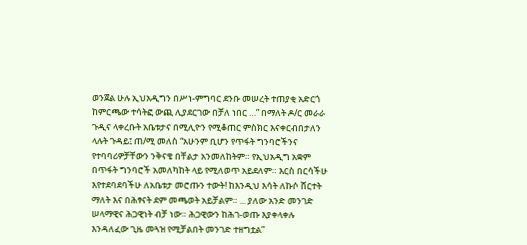ወንጀል ሁሉ ኢህአዲግን በሥነ-ምግባር ደንቡ መሠረት ተጠያቂ አድርጎ ከምርጫው ተሳትፎ ውጪ ሊያደርገው በቻለ ነበር …” በማለት ዶ/ር መራራ ጉዲና ላቀረቡት አቤቱታና በሚሊዮን የሚቆጠር ምስክር እናቀርብበታለን ላሉት ጉዳይ፤ ጠ/ሚ መለስ “አሁንም ቢሆን የጥፋት ግንባሮችንና የተባባሪዎቻቸውን ንቅናቄ በቸልታ አንመለከትም። የኢህአዲግ አቋም በጥፋት ግንባሮች አመለካከት ላይ የሚለወጥ አይደለም። እርስ በርሳችሁ እየተደባደባችሁ ለአቤቱታ መሮጡን ተውት! ከእንዲህ እሳት ለኩሶ ሸርተት ማለት እና በሕፃናት ደም መጫወት አይቻልም። ... ያለው አንድ መንገድ ሠላማዊና ሕጋዊነት ብቻ ነው። ሕጋዊውን ከሕገ-ወጡ እያቀላቀሉ እንዳለፈው ጊዜ መጓዝ የሚቻልበት መንገድ ተዘግቷል”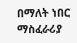በማለት ነበር ማስፈራሪያ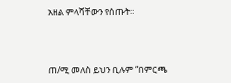አዘል ምላሻቸውን የሰጡት።



ጠ/ሚ መለስ ይህን ቢሉም “በምርጫ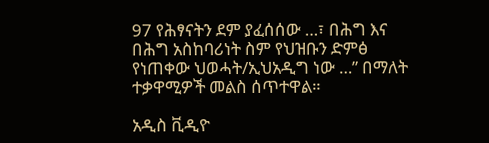97 የሕፃናትን ደም ያፈሰሰው …፣ በሕግ እና በሕግ አስከባሪነት ስም የህዝቡን ድምፅ የነጠቀው ህወሓት/ኢህአዲግ ነው …” በማለት ተቃዋሚዎች መልስ ሰጥተዋል።

አዲስ ቪዲዮ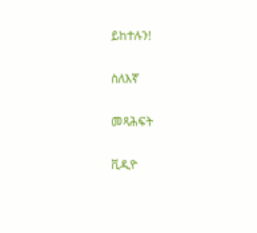ይከተሉን!

ስለእኛ

መጻሕፍት

ቪዲዮ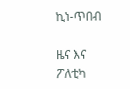ኪነ-ጥበብ

ዜና እና ፖለቲካ